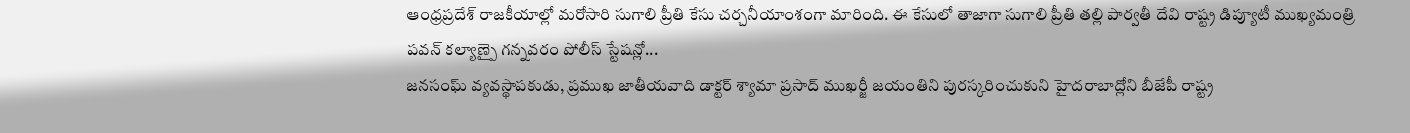ఆంధ్రప్రదేశ్ రాజకీయాల్లో మరోసారి సుగాలి ప్రీతి కేసు చర్చనీయాంశంగా మారింది. ఈ కేసులో తాజాగా సుగాలి ప్రీతి తల్లి పార్వతీ దేవి రాష్ట్ర డిప్యూటీ ముఖ్యమంత్రి పవన్ కల్యాణ్పై గన్నవరం పోలీస్ స్టేషన్లో...
జనసంఘ్ వ్యవస్థాపకుడు, ప్రముఖ జాతీయవాది డాక్టర్ శ్యామా ప్రసాద్ ముఖర్జీ జయంతిని పురస్కరించుకుని హైదరాబాద్లోని బీజేపీ రాష్ట్ర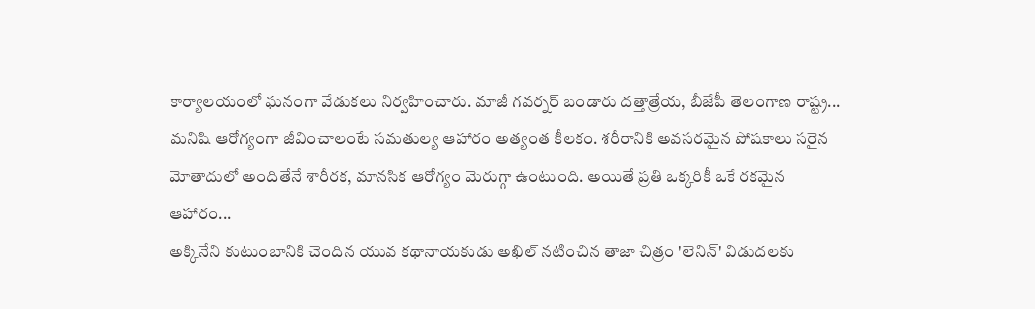కార్యాలయంలో ఘనంగా వేడుకలు నిర్వహించారు. మాజీ గవర్నర్ బండారు దత్తాత్రేయ, బీజేపీ తెలంగాణ రాష్ట్ర...
మనిషి ఆరోగ్యంగా జీవించాలంటే సమతుల్య ఆహారం అత్యంత కీలకం. శరీరానికి అవసరమైన పోషకాలు సరైన మోతాదులో అందితేనే శారీరక, మానసిక ఆరోగ్యం మెరుగ్గా ఉంటుంది. అయితే ప్రతి ఒక్కరికీ ఒకే రకమైన ఆహారం...
అక్కినేని కుటుంబానికి చెందిన యువ కథానాయకుడు అఖిల్ నటించిన తాజా చిత్రం 'లెనిన్' విడుదలకు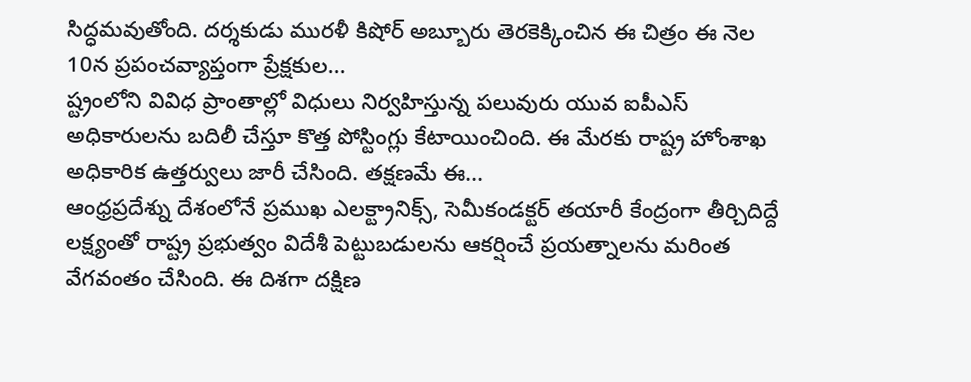సిద్ధమవుతోంది. దర్శకుడు మురళీ కిషోర్ అబ్బూరు తెరకెక్కించిన ఈ చిత్రం ఈ నెల 10న ప్రపంచవ్యాప్తంగా ప్రేక్షకుల...
ష్ట్రంలోని వివిధ ప్రాంతాల్లో విధులు నిర్వహిస్తున్న పలువురు యువ ఐపీఎస్ అధికారులను బదిలీ చేస్తూ కొత్త పోస్టింగ్లు కేటాయించింది. ఈ మేరకు రాష్ట్ర హోంశాఖ అధికారిక ఉత్తర్వులు జారీ చేసింది. తక్షణమే ఈ...
ఆంధ్రప్రదేశ్ను దేశంలోనే ప్రముఖ ఎలక్ట్రానిక్స్, సెమీకండక్టర్ తయారీ కేంద్రంగా తీర్చిదిద్దే లక్ష్యంతో రాష్ట్ర ప్రభుత్వం విదేశీ పెట్టుబడులను ఆకర్షించే ప్రయత్నాలను మరింత వేగవంతం చేసింది. ఈ దిశగా దక్షిణ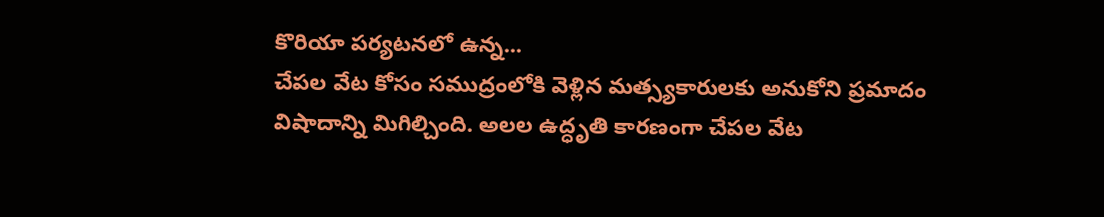కొరియా పర్యటనలో ఉన్న...
చేపల వేట కోసం సముద్రంలోకి వెళ్లిన మత్స్యకారులకు అనుకోని ప్రమాదం విషాదాన్ని మిగిల్చింది. అలల ఉద్ధృతి కారణంగా చేపల వేట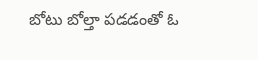బోటు బోల్తా పడడంతో ఓ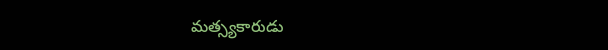మత్స్యకారుడు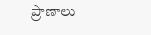ప్రాణాలు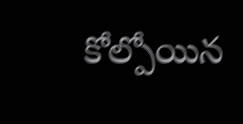కోల్పోయిన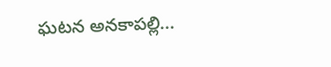ఘటన అనకాపల్లి...